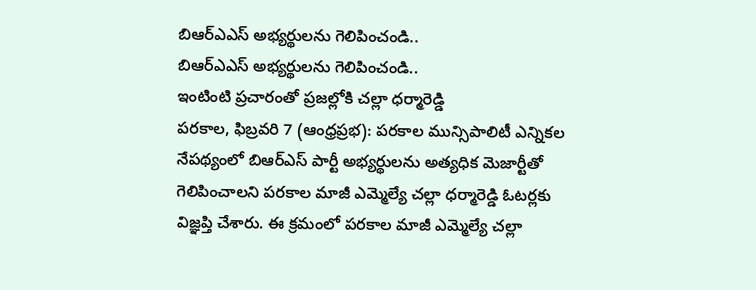బిఆర్ఎఎస్ అభ్యర్థులను గెలిపించండి..
బిఆర్ఎఎస్ అభ్యర్థులను గెలిపించండి..
ఇంటింటి ప్రచారంతో ప్రజల్లోకి చల్లా ధర్మారెడ్డి
పరకాల, ఫిబ్రవరి 7 (ఆంధ్రప్రభ): పరకాల మున్సిపాలిటీ ఎన్నికల నేపథ్యంలో బిఆర్ఎస్ పార్టీ అభ్యర్థులను అత్యధిక మెజార్టీతో గెలిపించాలని పరకాల మాజీ ఎమ్మెల్యే చల్లా ధర్మారెడ్డి ఓటర్లకు విజ్ఞప్తి చేశారు. ఈ క్రమంలో పరకాల మాజీ ఎమ్మెల్యే చల్లా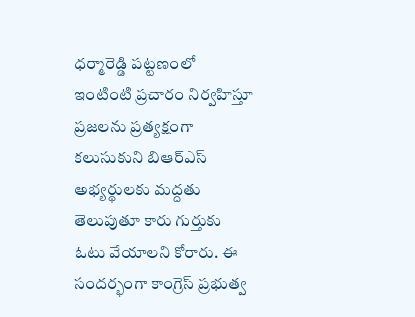ధర్మారెడ్డి పట్టణంలో ఇంటింటి ప్రచారం నిర్వహిస్తూ ప్రజలను ప్రత్యక్షంగా కలుసుకుని బిఆర్ఎస్ అభ్యర్థులకు మద్దతు తెలుపుతూ కారు గుర్తుకు ఓటు వేయాలని కోరారు. ఈ సందర్భంగా కాంగ్రెస్ ప్రభుత్వ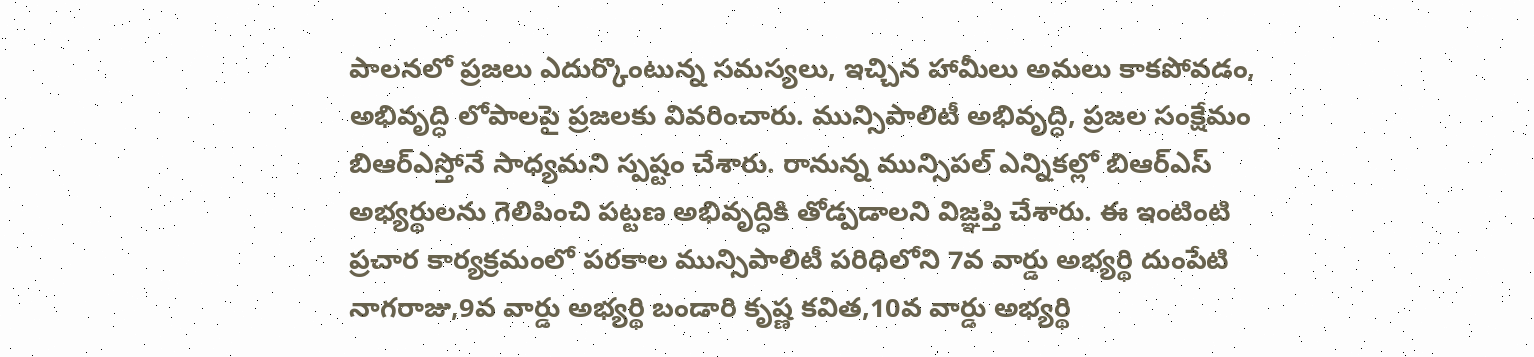పాలనలో ప్రజలు ఎదుర్కొంటున్న సమస్యలు, ఇచ్చిన హామీలు అమలు కాకపోవడం, అభివృద్ధి లోపాలపై ప్రజలకు వివరించారు. మున్సిపాలిటీ అభివృద్ధి, ప్రజల సంక్షేమం బిఆర్ఎస్తోనే సాధ్యమని స్పష్టం చేశారు. రానున్న మున్సిపల్ ఎన్నికల్లో బిఆర్ఎస్ అభ్యర్థులను గెలిపించి పట్టణ అభివృద్ధికి తోడ్పడాలని విజ్ఞప్తి చేశారు. ఈ ఇంటింటి ప్రచార కార్యక్రమంలో పరకాల మున్సిపాలిటీ పరిధిలోని 7వ వార్డు అభ్యర్థి దుంపేటి నాగరాజు,9వ వార్డు అభ్యర్థి బండారి కృష్ణ కవిత,10వ వార్డు అభ్యర్థి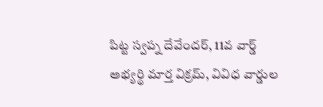పిట్ట స్వప్న దేవేందర్, 11వ వార్డ్ అభ్యర్థి మార్త విక్రమ్, వివిధ వార్డుల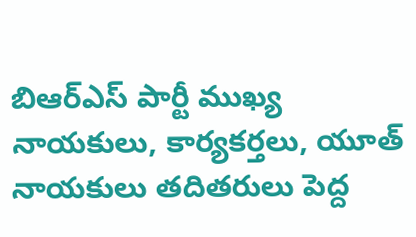బిఆర్ఎస్ పార్టీ ముఖ్య నాయకులు, కార్యకర్తలు, యూత్ నాయకులు తదితరులు పెద్ద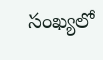సంఖ్యలో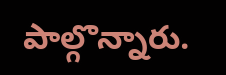పాల్గొన్నారు.